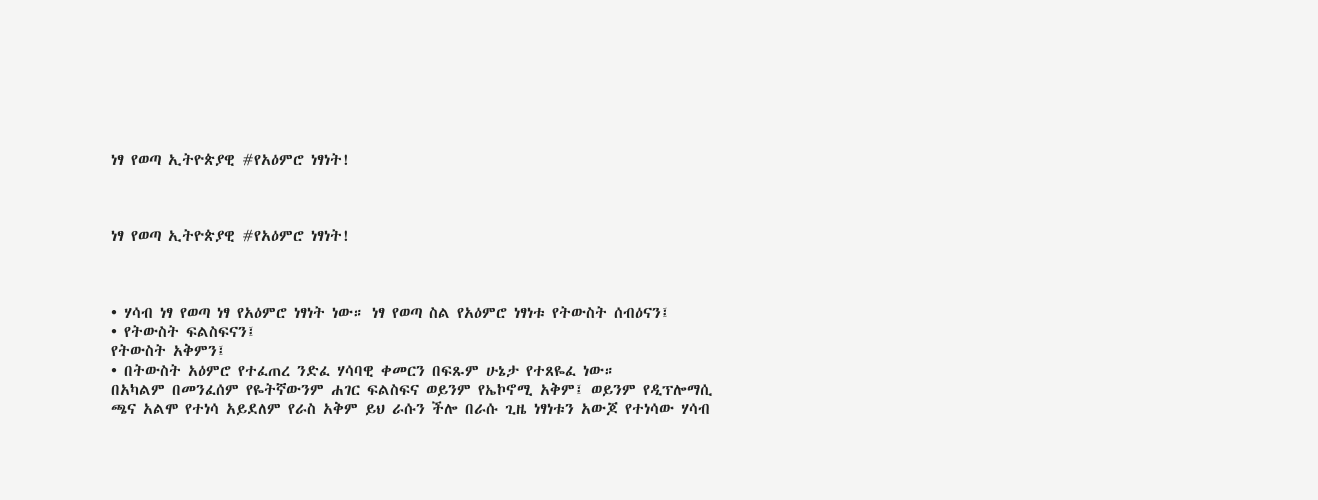ነፃ የወጣ ኢትዮጵያዊ #የአዕምሮ ነፃነት!



ነፃ የወጣ ኢትዮጵያዊ #የአዕምሮ ነፃነት!



• ሃሳብ ነፃ የወጣ ነፃ የአዕምሮ ነፃነት ነው። ነፃ የወጣ ስል የአዕምሮ ነፃነቱ የትውስት ሰብዕናን፤
• የትውስት ፍልስፍናን፤
የትውስት አቅምን፤
• በትውስት አዕምሮ የተፈጠረ ንድፈ ሃሳባዊ ቀመርን በፍጹም ሁኔታ የተጸዬፈ ነው።
በአካልም በመንፈሰም የዬትኛውንም ሐገር ፍልስፍና ወይንም የኤኮኖሚ አቅም፤ ወይንም የዲፕሎማሲ ጫና አልሞ የተነሳ አይደለም የራስ አቅም ይህ ራሱን ችሎ በራሱ ጊዜ ነፃነቱን አውጆ የተነሳው ሃሳብ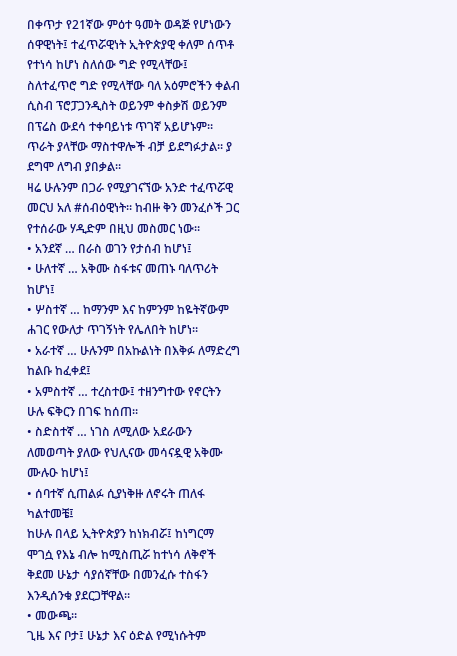በቀጥታ የ21ኛው ምዕተ ዓመት ወዳጅ የሆነውን ሰዋዊነት፤ ተፈጥሯዊነት ኢትዮጵያዊ ቀለም ሰጥቶ የተነሳ ከሆነ ስለሰው ግድ የሚላቸው፤ ስለተፈጥሮ ግድ የሚላቸው ባለ አዕምሮችን ቀልብ ሲስብ ፕሮፓጋንዲስት ወይንም ቀስቃሽ ወይንም በፕሬስ ውደሳ ተቀባይነቱ ጥገኛ አይሆኑም። ጥራት ያላቸው ማስተዋሎች ብቻ ይደግፉታል። ያ ደግሞ ለግብ ያበቃል።
ዛሬ ሁሉንም በጋራ የሚያገናኘው አንድ ተፈጥሯዊ መርህ አለ #ሰብዕዊነት። ከብዙ ቅን መንፈሶች ጋር የተሰራው ሃዲድም በዚህ መስመር ነው።
• አንደኛ … በራስ ወገን የታሰብ ከሆነ፤
• ሁለተኛ … አቅሙ ስፋቱና መጠኑ ባለጥሪት ከሆነ፤
• ሦስተኛ … ከማንም እና ከምንም ከዬትኛውም ሐገር የውለታ ጥገኝነት የሌለበት ከሆነ።
• አራተኛ … ሁሉንም በአኩልነት በእቅፉ ለማድረግ ከልቡ ከፈቀደ፤
• አምስተኛ … ተረስተው፤ ተዘንግተው የኖርትን ሁሉ ፍቅርን በገፍ ከሰጠ።
• ስድስተኛ … ነገስ ለሚለው አደራውን ለመወጣት ያለው የህሊናው መሳናዷዊ አቅሙ ሙሉዑ ከሆነ፤
• ሰባተኛ ሲጠልፉ ሲያነቅዙ ለኖሩት ጠለፋ ካልተመቼ፤
ከሁሉ በላይ ኢትዮጵያን ከነክብሯ፤ ከነግርማ ሞገሷ የእኔ ብሎ ከሚስጢሯ ከተነሳ ለቅኖች ቅደመ ሁኔታ ሳያሰኛቸው በመንፈሱ ተስፋን እንዲሰንቁ ያደርጋቸዋል።
• መውጫ።
ጊዜ እና ቦታ፤ ሁኔታ እና ዕድል የሚነሱትም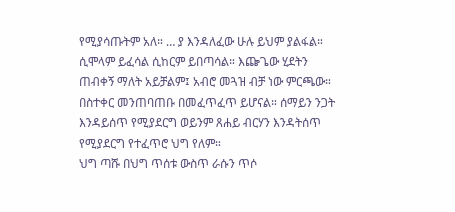የሚያሳጡትም አለ። … ያ እንዳለፈው ሁሉ ይህም ያልፋል። ሲሞላም ይፈሳል ሲከርም ይበጣሳል። እጬጌው ሂደትን ጠብቀኝ ማለት አይቻልም፤ አብሮ መጓዝ ብቻ ነው ምርጫው።
በስተቀር መንጠባጠቡ በመፈጥፈጥ ይሆናል። ሰማይን ንጋት እንዳይሰጥ የሚያደርግ ወይንም ጸሐይ ብርሃን እንዳትሰጥ የሚያደርግ የተፈጥሮ ህግ የለም።
ህግ ጣሹ በህግ ጥሰቱ ውስጥ ራሱን ጥሶ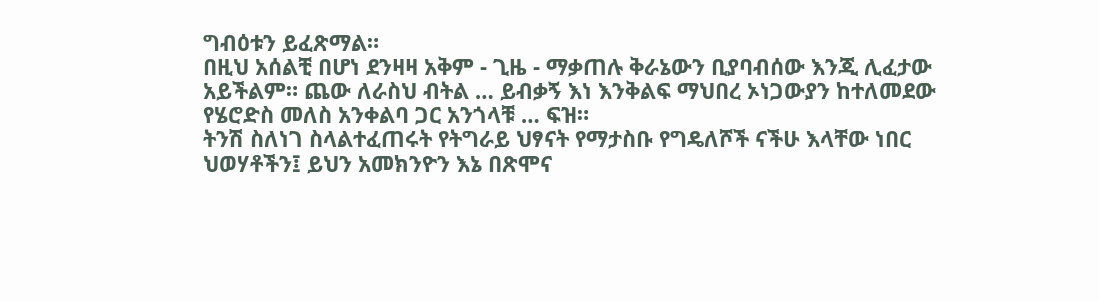ግብዕቱን ይፈጽማል።
በዚህ አሰልቺ በሆነ ደንዛዛ አቅም - ጊዜ - ማቃጠሉ ቅራኔውን ቢያባብሰው እንጂ ሊፈታው አይችልም። ጨው ለራስህ ብትል … ይብቃኝ እነ እንቅልፍ ማህበረ ኦነጋውያን ከተለመደው የሄሮድስ መለስ አንቀልባ ጋር አንጎላቹ … ፍዝ።
ትንሽ ስለነገ ስላልተፈጠሩት የትግራይ ህፃናት የማታስቡ የግዴለሾች ናችሁ እላቸው ነበር ህወሃቶችን፤ ይህን አመክንዮን እኔ በጽሞና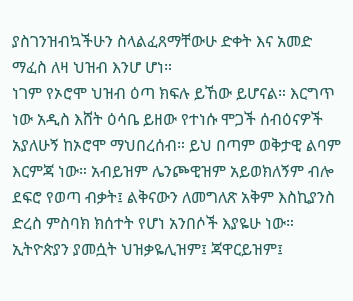ያስገንዝብኳችሁን ስላልፈጸማቸውሁ ድቀት እና አመድ ማፈስ ለዛ ህዝብ እንሆ ሆነ።
ነገም የኦሮሞ ህዝብ ዕጣ ክፍሉ ይኸው ይሆናል። እርግጥ ነው አዲስ እሸት ዕሳቤ ይዘው የተነሱ ሞጋች ሰብዕናዎች አያለሁኝ ከኦሮሞ ማህበረሰብ። ይህ በጣም ወቅታዊ ልባም እርምጃ ነው። አብይዝም ሌንጮዊዝም አይወክለኝም ብሎ ደፍሮ የወጣ ብቃት፤ ልቅናውን ለመግለጽ አቅም እስኪያንስ ድረስ ምስባክ ክሰተት የሆነ አንበሶች እያዬሁ ነው።
ኢትዮጵያን ያመሷት ህዝቃዬሊዝም፤ ጃዋርይዝም፤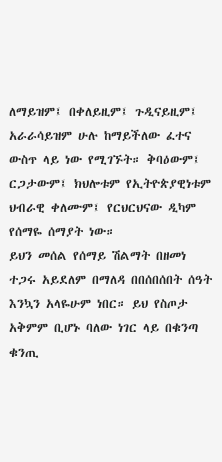ለማይዝም፤ በቀለይዚም፤ ጉዲናይዚም፤ አራራሳይዝም ሁሉ ከማይችለው ፈተና ውስጥ ላይ ነው የሚገኙት። ቅባዕውም፤ ርጋታውም፤ ክህሎቱም የኢትዮጵያዊነቱም ህብራዊ ቀለሙም፤ የርህርህናው ዲካም የሰማዬ ሰማያት ነው።
ይህን መሰል የሰማይ ሽልማት በዘመነ ተጋሩ አይደለም በማለዳ በበሰበሰበት ሰዓት እንኳን አላዬሁም ነበር። ይህ የስጦታ አቅምም ቢሆኑ ባለው ነገር ላይ በቁንጣ ቁንጢ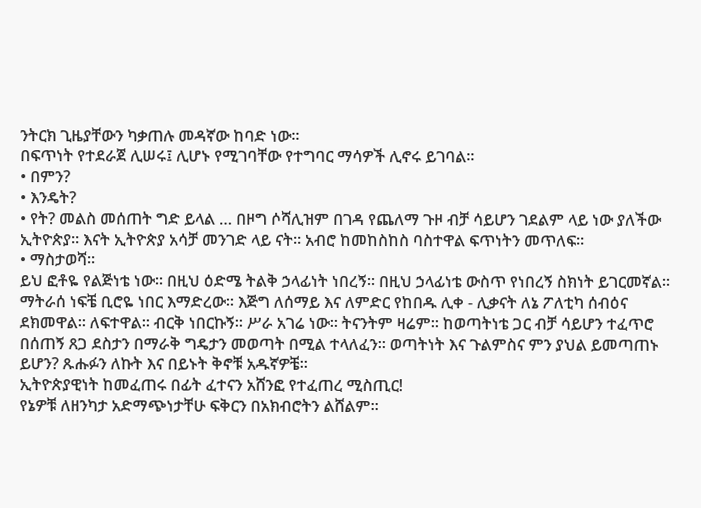ንትርክ ጊዜያቸውን ካቃጠሉ መዳኛው ከባድ ነው።
በፍጥነት የተደራጀ ሊሠሩ፤ ሊሆኑ የሚገባቸው የተግባር ማሳዎች ሊኖሩ ይገባል።
• በምን?
• እንዴት?
• የት? መልስ መሰጠት ግድ ይላል … በዞግ ሶሻሊዝም በገዳ የጨለማ ጉዞ ብቻ ሳይሆን ገደልም ላይ ነው ያለችው ኢትዮጵያ። እናት ኢትዮጵያ አሳቻ መንገድ ላይ ናት። አብሮ ከመከስከስ ባስተዋል ፍጥነትን መጥለፍ።
• ማስታወሻ።
ይህ ፎቶዬ የልጅነቴ ነው። በዚህ ዕድሜ ትልቅ ኃላፊነት ነበረኝ። በዚህ ኃላፊነቴ ውስጥ የነበረኝ ስክነት ይገርመኛል። ማትራሰ ነፍቼ ቢሮዬ ነበር እማድረው። እጅግ ለሰማይ እና ለምድር የከበዱ ሊቀ - ሊቃናት ለኔ ፖለቲካ ሰብዕና ደክመዋል። ለፍተዋል። ብርቅ ነበርኩኝ። ሥራ አገሬ ነው። ትናንትም ዛሬም። ከወጣትነቴ ጋር ብቻ ሳይሆን ተፈጥሮ በሰጠኝ ጸጋ ደስታን በማራቅ ግዴታን መወጣት በሚል ተላለፈን። ወጣትነት እና ጉልምስና ምን ያህል ይመጣጠኑ ይሆን? ጹሑፉን ለኩት እና በይኑት ቅኖቹ አዱኛዎቼ።
ኢትዮጵያዊነት ከመፈጠሩ በፊት ፈተናን አሸንፎ የተፈጠረ ሚስጢር!
የኔዎቹ ለዘንካታ አድማጭነታቸሁ ፍቅርን በአክብሮትን ልሸልም።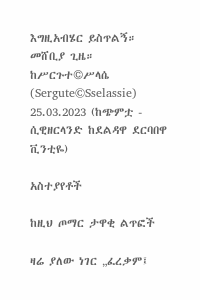እግዚአብሄር ይስጥልኝ። መሸቢያ ጊዜ።
ከሥርጉተ©ሥላሴ (Sergute©Sselassie)
25.03.2023 (ከጭምቷ - ሲዊዘርላንድ ከደልዳዋ ደርባበዋ ቪንቲዬ)

አስተያየቶች

ከዚህ ጦማር ታዋቂ ልጥፎች

ዛሬ ያለው ነገር „ፈረቃም፤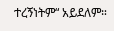ተረኝነትም“ አይደለም።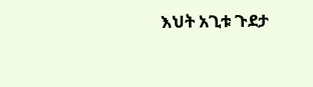እህት አጊቱ ጉደታ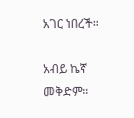አገር ነበረች።

አብይ ኬኛ መቅድም።